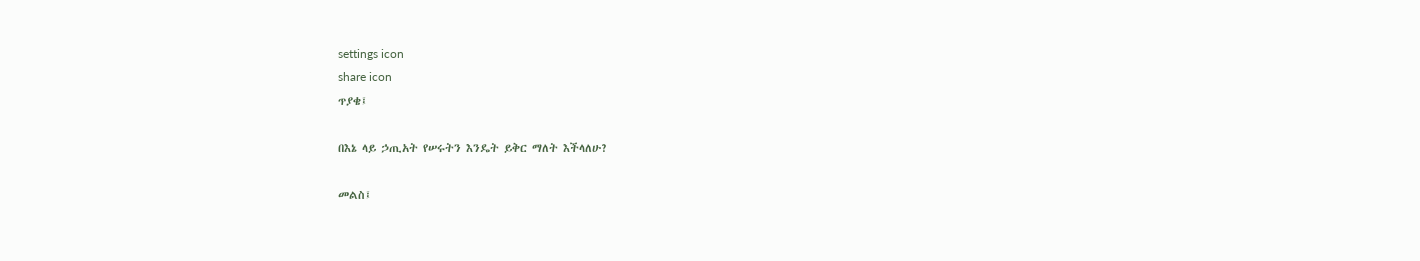settings icon
share icon
ጥያቄ፤

በእኔ ላይ ኃጢአት የሠሩትን እንዴት ይቅር ማለት እችላለሁ?

መልስ፤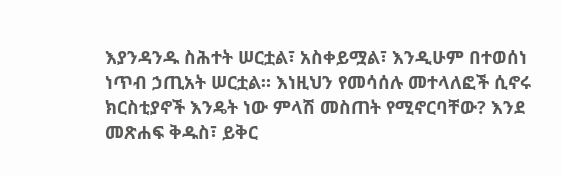እያንዳንዱ ስሕተት ሠርቷል፣ አስቀይሟል፣ እንዲሁም በተወሰነ ነጥብ ኃጢአት ሠርቷል። እነዚህን የመሳሰሉ መተላለፎች ሲኖሩ ክርስቲያኖች እንዴት ነው ምላሽ መስጠት የሚኖርባቸው? እንደ መጽሐፍ ቅዱስ፣ ይቅር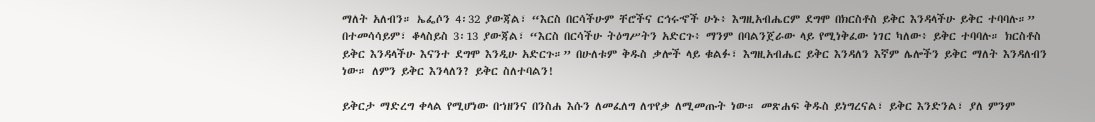ማለት አለብን። ኤፌሶን 4፡32 ያውጃል፣ “እርስ በርሳችሁም ቸሮችና ርኅሩኆች ሁኑ፥ እግዚአብሔርም ደግሞ በክርስቶስ ይቅር እንዳላችሁ ይቅር ተባባሉ።” በተመሳሳይም፣ ቆላስይስ 3፡13 ያውጃል፣ “እርስ በርሳችሁ ትዕግሥትን አድርጉ፥ ማንም በባልንጀራው ላይ የሚነቅፈው ነገር ካለው፥ ይቅር ተባባሉ። ክርስቶስ ይቅር እንዳላችሁ እናንተ ደግሞ እንዲሁ አድርጉ።” በሁለቱም ቅዱስ ቃሎች ላይ ቁልፉ፣ እግዚአብሔር ይቅር እንዳለን እኛም ሌሎችን ይቅር ማለት እንዳለብን ነው። ለምን ይቅር እንላለን? ይቅር ስለተባልን!

ይቅርታ ማድረግ ቀላል የሚሆነው በኀዘንና በንስሐ እሱን ለመፈለግ ለጥየቃ ለሚመጡት ነው። መጽሐፍ ቅዱስ ይነግረናል፣ ይቅር እንድንል፣ ያለ ምንም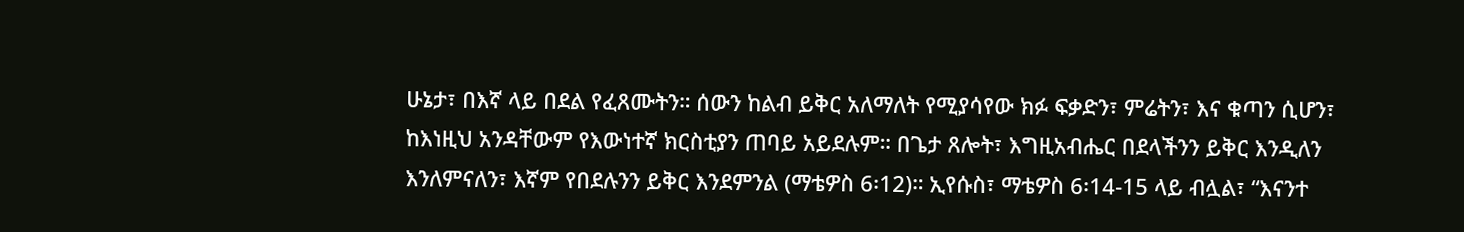ሁኔታ፣ በእኛ ላይ በደል የፈጸሙትን። ሰውን ከልብ ይቅር አለማለት የሚያሳየው ክፉ ፍቃድን፣ ምሬትን፣ እና ቁጣን ሲሆን፣ ከእነዚህ አንዳቸውም የእውነተኛ ክርስቲያን ጠባይ አይደሉም። በጌታ ጸሎት፣ እግዚአብሔር በደላችንን ይቅር እንዲለን እንለምናለን፣ እኛም የበደሉንን ይቅር እንደምንል (ማቴዎስ 6፡12)። ኢየሱስ፣ ማቴዎስ 6፡14-15 ላይ ብሏል፣ “እናንተ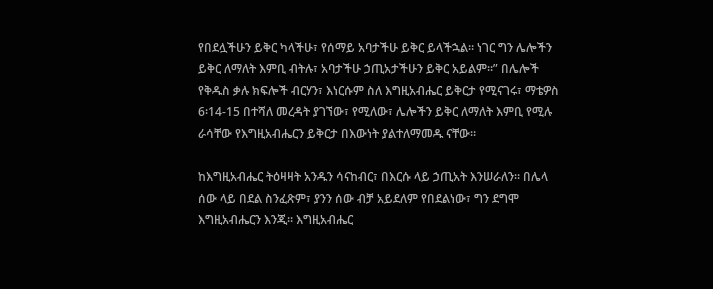የበደሏችሁን ይቅር ካላችሁ፣ የሰማይ አባታችሁ ይቅር ይላችኋል። ነገር ግን ሌሎችን ይቅር ለማለት እምቢ ብትሉ፣ አባታችሁ ኃጢአታችሁን ይቅር አይልም።” በሌሎች የቅዱስ ቃሉ ክፍሎች ብርሃን፣ እነርሱም ስለ እግዚአብሔር ይቅርታ የሚናገሩ፣ ማቴዎስ 6፡14-15 በተሻለ መረዳት ያገኘው፣ የሚለው፣ ሌሎችን ይቅር ለማለት እምቢ የሚሉ ራሳቸው የእግዚአብሔርን ይቅርታ በእውነት ያልተለማመዱ ናቸው።

ከእግዚአብሔር ትዕዛዛት አንዱን ሳናከብር፣ በእርሱ ላይ ኃጢአት እንሠራለን። በሌላ ሰው ላይ በደል ስንፈጽም፣ ያንን ሰው ብቻ አይደለም የበደልነው፣ ግን ደግሞ እግዚአብሔርን እንጂ። እግዚአብሔር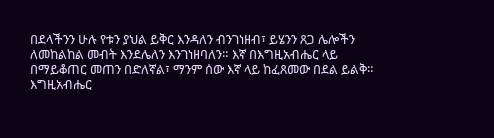በደላችንን ሁሉ የቱን ያህል ይቅር እንዳለን ብንገነዘብ፣ ይሄንን ጸጋ ሌሎችን ለመከልከል መብት እንደሌለን እንገነዘባለን። እኛ በእግዚአብሔር ላይ በማይቆጠር መጠን በድለኛል፣ ማንም ሰው እኛ ላይ ከፈጸመው በደል ይልቅ። እግዚአብሔር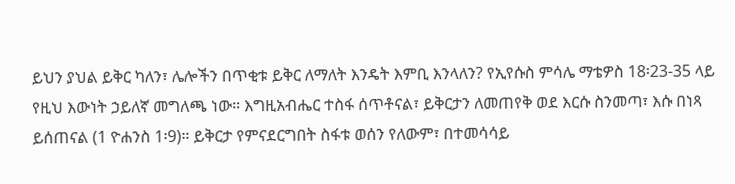ይህን ያህል ይቅር ካለን፣ ሌሎችን በጥቂቱ ይቅር ለማለት እንዴት እምቢ እንላለን? የኢየሱስ ምሳሌ ማቴዎስ 18፡23-35 ላይ የዚህ እውነት ኃይለኛ መግለጫ ነው። እግዚአብሔር ተስፋ ሰጥቶናል፣ ይቅርታን ለመጠየቅ ወደ እርሱ ስንመጣ፣ እሱ በነጻ ይሰጠናል (1 ዮሐንስ 1፡9)። ይቅርታ የምናደርግበት ስፋቱ ወሰን የለውም፣ በተመሳሳይ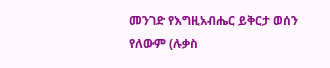መንገድ የእግዚአብሔር ይቅርታ ወሰን የለውም (ሉቃስ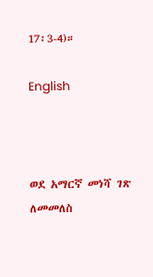17፡3-4)።

English



ወደ አማርኛ መነሻ ገጽ ለመመለስ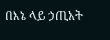በእኔ ላይ ኃጢአት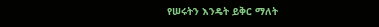የሠሩትን እንዴት ይቅር ማለት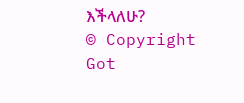እችላለሁ?
© Copyright Got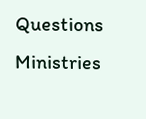Questions Ministries